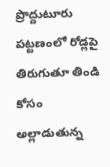ప్రొద్దుటూరు పట్టణంలో రోడ్లపై తిరుగుతూ తిండి కోసం అల్లాడుతున్న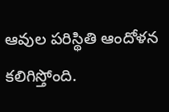ఆవుల పరిస్థితి ఆందోళన కలిగిస్తోంది.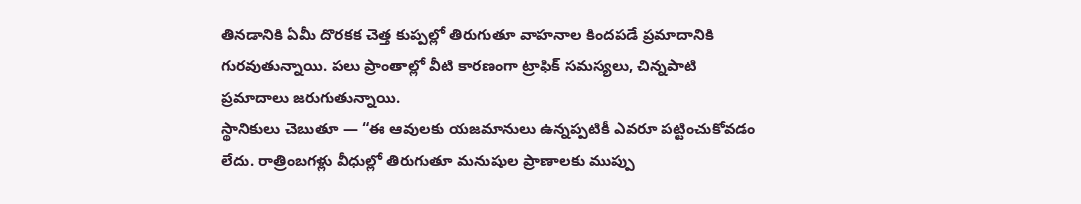తినడానికి ఏమీ దొరకక చెత్త కుప్పల్లో తిరుగుతూ వాహనాల కిందపడే ప్రమాదానికి గురవుతున్నాయి. పలు ప్రాంతాల్లో వీటి కారణంగా ట్రాఫిక్ సమస్యలు, చిన్నపాటి ప్రమాదాలు జరుగుతున్నాయి.
స్థానికులు చెబుతూ — “ఈ ఆవులకు యజమానులు ఉన్నప్పటికీ ఎవరూ పట్టించుకోవడం లేదు. రాత్రింబగళ్లు వీధుల్లో తిరుగుతూ మనుషుల ప్రాణాలకు ముప్పు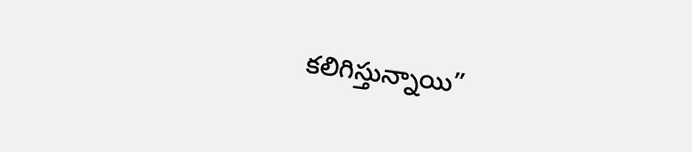కలిగిస్తున్నాయి”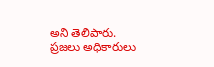అని తెలిపారు.
ప్రజలు అధికారులు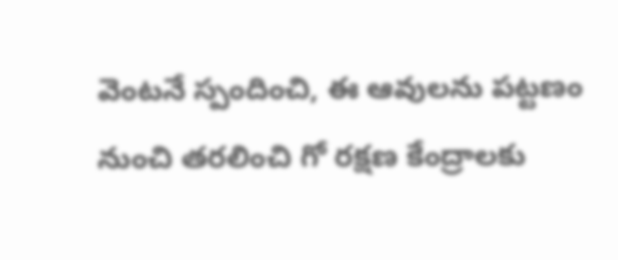వెంటనే స్పందించి, ఈ ఆవులను పట్టణం నుంచి తరలించి గో రక్షణ కేంద్రాలకు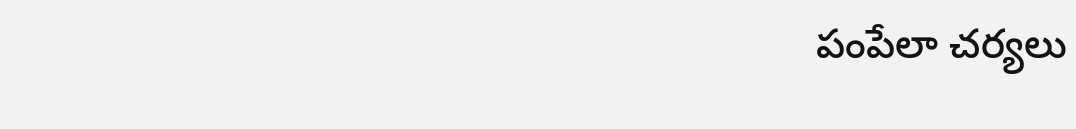పంపేలా చర్యలు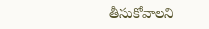తీసుకోవాలని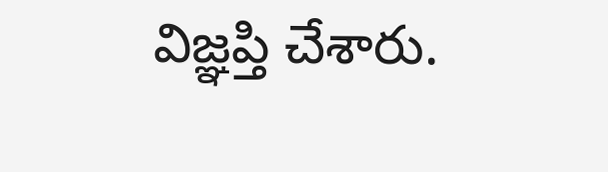విజ్ఞప్తి చేశారు.